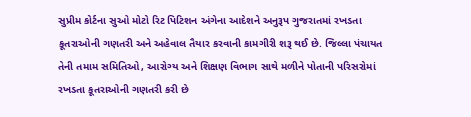સુપ્રીમ કોર્ટના સુઓ મોટો રિટ પિટિશન અંગેના આદેશને અનુરૂપ ગુજરાતમાં રખડતા કૂતરાઓની ગણતરી અને અહેવાલ તૈયાર કરવાની કામગીરી શરૂ થઈ છે. જિલ્લા પંચાયત તેની તમામ સમિતિઓ, આરોગ્ય અને શિક્ષણ વિભાગ સાથે મળીને પોતાની પરિસરોમાં રખડતા કૂતરાઓની ગણતરી કરી છે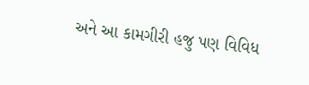અને આ કામગીરી હજુ પણ વિવિધ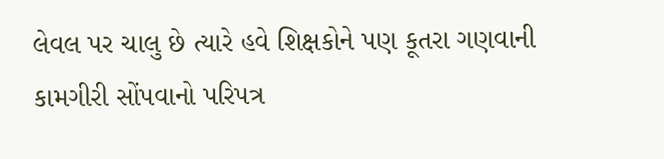લેવલ પર ચાલુ છે ત્યારે હવે શિક્ષકોને પણ કૂતરા ગણવાની કામગીરી સોંપવાનો પરિપત્ર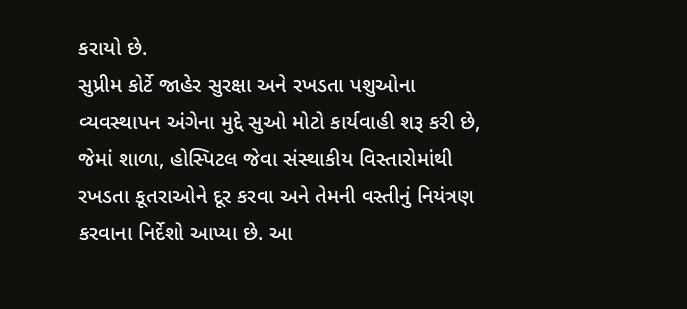કરાયો છે.
સુપ્રીમ કોર્ટે જાહેર સુરક્ષા અને રખડતા પશુઓના વ્યવસ્થાપન અંગેના મુદ્દે સુઓ મોટો કાર્યવાહી શરૂ કરી છે, જેમાં શાળા, હોસ્પિટલ જેવા સંસ્થાકીય વિસ્તારોમાંથી રખડતા કૂતરાઓને દૂર કરવા અને તેમની વસ્તીનું નિયંત્રણ કરવાના નિર્દેશો આપ્યા છે. આ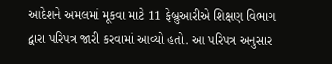આદેશને અમલમાં મૂકવા માટે 11 ફેબ્રુઆરીએ શિક્ષણ વિભાગ દ્વારા પરિપત્ર જારી કરવામાં આવ્યો હતો. આ પરિપત્ર અનુસાર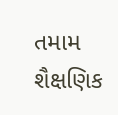તમામ શૈક્ષણિક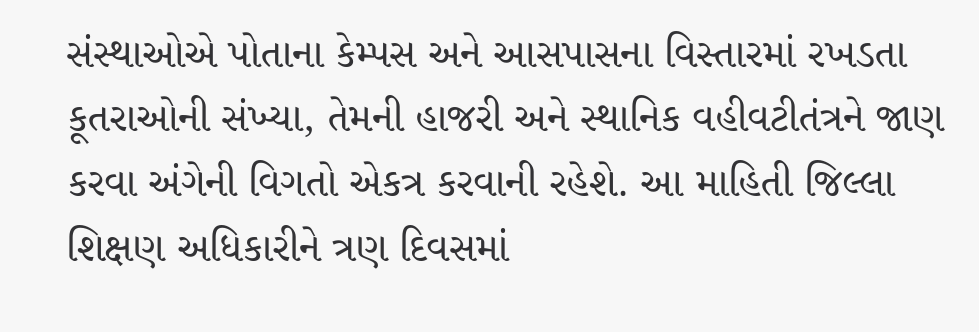સંસ્થાઓએ પોતાના કેમ્પસ અને આસપાસના વિસ્તારમાં રખડતા કૂતરાઓની સંખ્યા, તેમની હાજરી અને સ્થાનિક વહીવટીતંત્રને જાણ કરવા અંગેની વિગતો એકત્ર કરવાની રહેશે. આ માહિતી જિલ્લા શિક્ષણ અધિકારીને ત્રણ દિવસમાં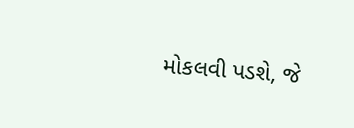મોકલવી પડશે, જે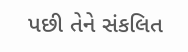પછી તેને સંકલિત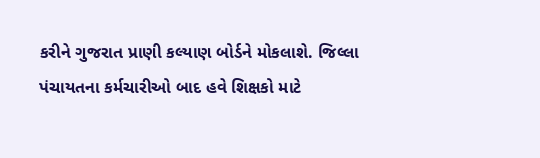કરીને ગુજરાત પ્રાણી કલ્યાણ બોર્ડને મોકલાશે. જિલ્લા પંચાયતના કર્મચારીઓ બાદ હવે શિક્ષકો માટે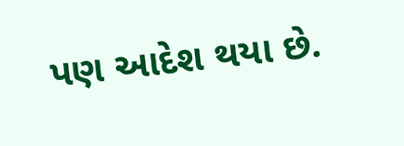પણ આદેશ થયા છે.